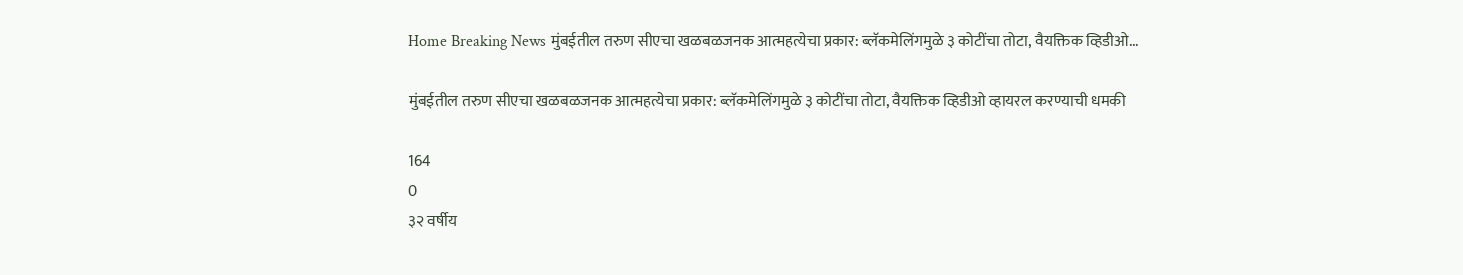Home Breaking News मुंबईतील तरुण सीएचा खळबळजनक आत्महत्येचा प्रकार: ब्लॅकमेलिंगमुळे ३ कोटींचा तोटा, वैयक्तिक व्हिडीओ...

मुंबईतील तरुण सीएचा खळबळजनक आत्महत्येचा प्रकार: ब्लॅकमेलिंगमुळे ३ कोटींचा तोटा, वैयक्तिक व्हिडीओ व्हायरल करण्याची धमकी

164
0
३२ वर्षीय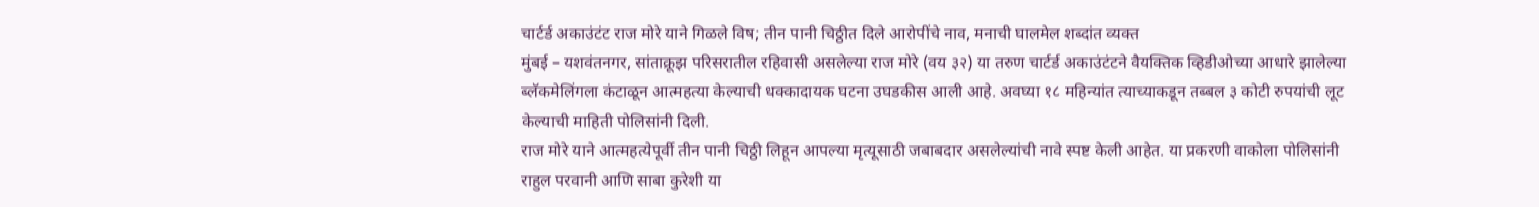चार्टर्ड अकाउंटंट राज मोरे याने गिळले विष; तीन पानी चिठ्ठीत दिले आरोपींचे नाव, मनाची घालमेल शब्दांत व्यक्त
मुंबई – यशवंतनगर, सांताक्रूझ परिसरातील रहिवासी असलेल्या राज मोरे (वय ३२) या तरुण चार्टर्ड अकाउंटंटने वैयक्तिक व्हिडीओच्या आधारे झालेल्या ब्लॅकमेलिंगला कंटाळून आत्महत्या केल्याची धक्कादायक घटना उघडकीस आली आहे. अवघ्या १८ महिन्यांत त्याच्याकडून तब्बल ३ कोटी रुपयांची लूट केल्याची माहिती पोलिसांनी दिली.
राज मोरे याने आत्महत्येपूर्वी तीन पानी चिठ्ठी लिहून आपल्या मृत्यूसाठी जबाबदार असलेल्यांची नावे स्पष्ट केली आहेत. या प्रकरणी वाकोला पोलिसांनी राहुल परवानी आणि साबा कुरेशी या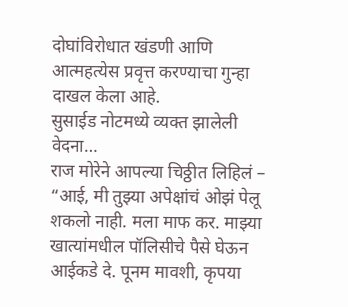दोघांविरोधात खंडणी आणि आत्महत्येस प्रवृत्त करण्याचा गुन्हा दाखल केला आहे.
सुसाईड नोटमध्ये व्यक्त झालेली वेदना…
राज मोरेने आपल्या चिठ्ठीत लिहिलं –
“आई, मी तुझ्या अपेक्षांचं ओझं पेलू शकलो नाही. मला माफ कर. माझ्या खात्यांमधील पॉलिसीचे पैसे घेऊन आईकडे दे. पूनम मावशी, कृपया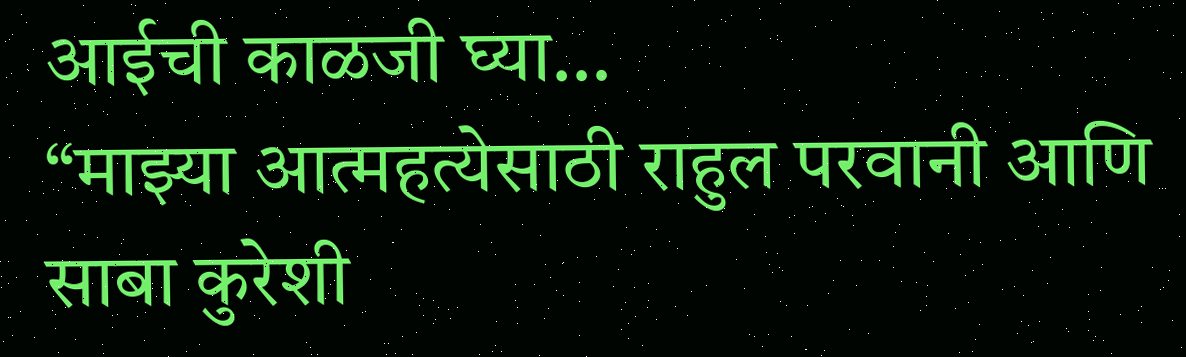आईची काळजी घ्या…
“माझ्या आत्महत्येसाठी राहुल परवानी आणि साबा कुरेशी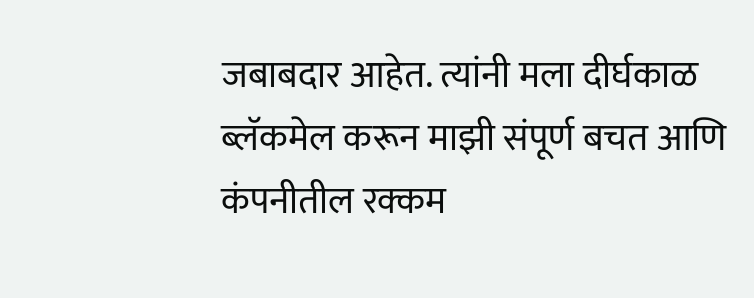जबाबदार आहेत. त्यांनी मला दीर्घकाळ ब्लॅकमेल करून माझी संपूर्ण बचत आणि कंपनीतील रक्कम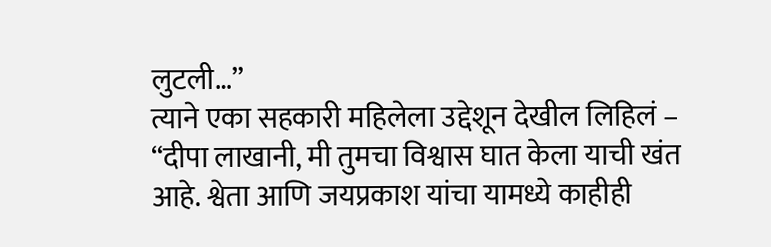लुटली…”
त्याने एका सहकारी महिलेला उद्देशून देखील लिहिलं –
“दीपा लाखानी, मी तुमचा विश्वास घात केला याची खंत आहे. श्वेता आणि जयप्रकाश यांचा यामध्ये काहीही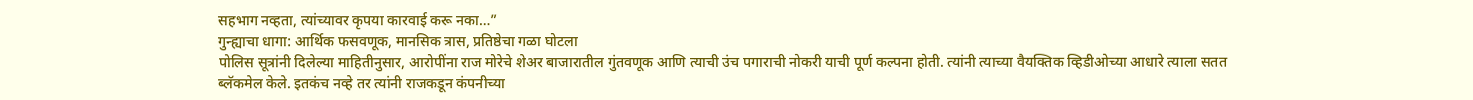सहभाग नव्हता, त्यांच्यावर कृपया कारवाई करू नका…”
गुन्ह्याचा धागा: आर्थिक फसवणूक, मानसिक त्रास, प्रतिष्ठेचा गळा घोटला
पोलिस सूत्रांनी दिलेल्या माहितीनुसार, आरोपींना राज मोरेचे शेअर बाजारातील गुंतवणूक आणि त्याची उंच पगाराची नोकरी याची पूर्ण कल्पना होती. त्यांनी त्याच्या वैयक्तिक व्हिडीओच्या आधारे त्याला सतत ब्लॅकमेल केले. इतकंच नव्हे तर त्यांनी राजकडून कंपनीच्या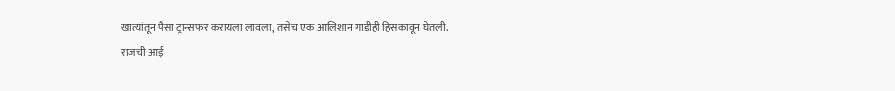खात्यांतून पैसा ट्रान्सफर करायला लावला, तसेच एक आलिशान गाडीही हिसकावून घेतली.
राजची आई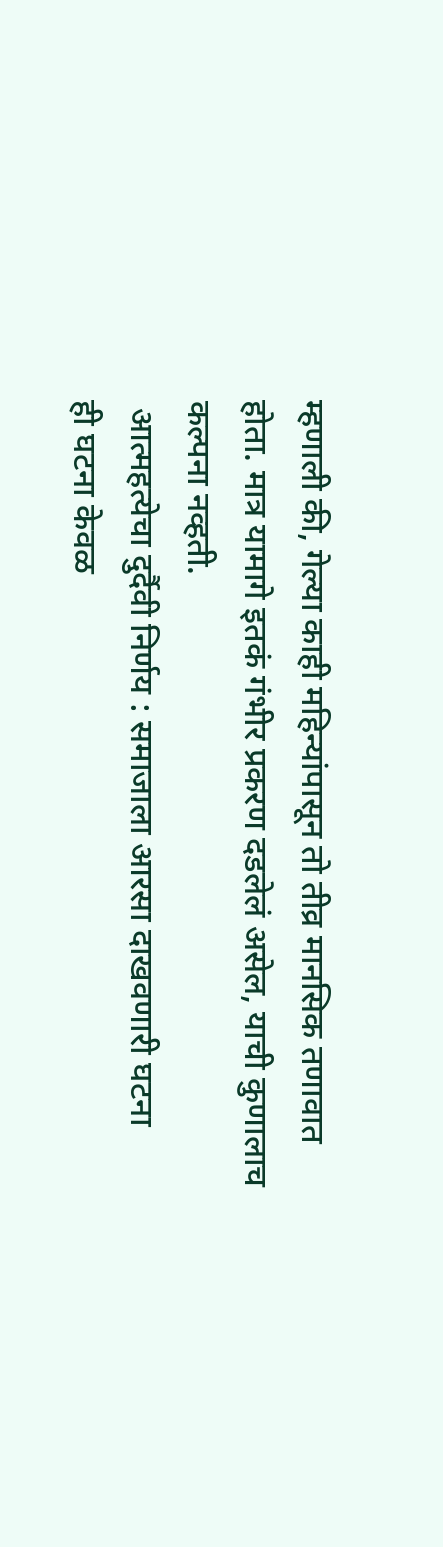म्हणाली की, गेल्या काही महिन्यांपासून तो तीव्र मानसिक तणावात होता. मात्र यामागे इतकं गंभीर प्रकरण दडलेलं असेल, याची कुणालाच कल्पना नव्हती.
 आत्महत्येचा दुर्दैवी निर्णय : समाजाला आरसा दाखवणारी घटना
ही घटना केवळ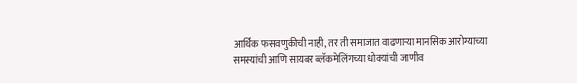आर्थिक फसवणुकीची नाही, तर ती समाजात वाढणाऱ्या मानसिक आरोग्याच्या समस्यांची आणि सायबर ब्लॅकमेलिंगच्या धोक्यांची जाणीव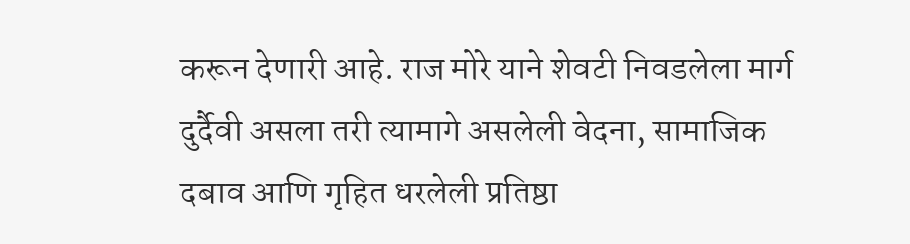करून देणारी आहे. राज मोरे याने शेवटी निवडलेला मार्ग दुर्दैवी असला तरी त्यामागे असलेली वेदना, सामाजिक दबाव आणि गृहित धरलेली प्रतिष्ठा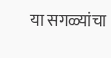या सगळ्यांचा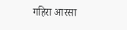गहिरा आरसा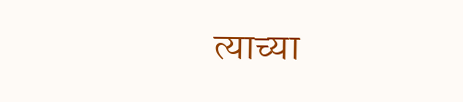त्याच्या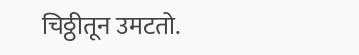चिठ्ठीतून उमटतो.